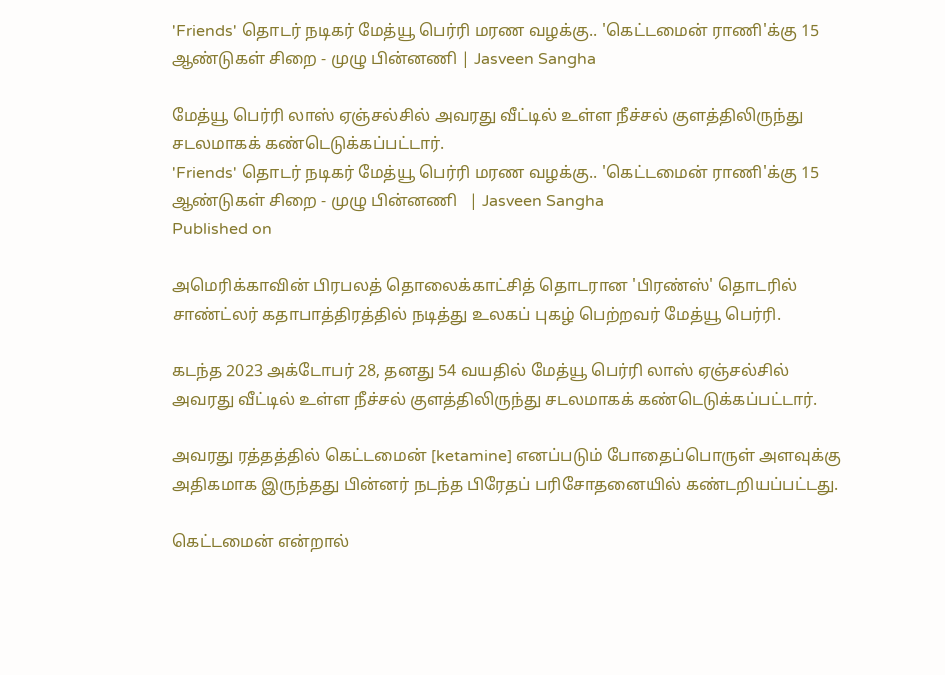'Friends' தொடர் நடிகர் மேத்யூ பெர்ரி மரண வழக்கு.. 'கெட்டமைன் ராணி'க்கு 15 ஆண்டுகள் சிறை - முழு பின்னணி | Jasveen Sangha

மேத்யூ பெர்ரி லாஸ் ஏஞ்சல்சில் அவரது வீட்டில் உள்ள நீச்சல் குளத்திலிருந்து சடலமாகக் கண்டெடுக்கப்பட்டார்.
'Friends' தொடர் நடிகர் மேத்யூ பெர்ரி மரண வழக்கு.. 'கெட்டமைன் ராணி'க்கு 15 ஆண்டுகள் சிறை - முழு பின்னணி   | Jasveen Sangha
Published on

அமெரிக்காவின் பிரபலத் தொலைக்காட்சித் தொடரான 'பிரண்ஸ்' தொடரில் சாண்ட்லர் கதாபாத்திரத்தில் நடித்து உலகப் புகழ் பெற்றவர் மேத்யூ பெர்ரி.

கடந்த 2023 அக்டோபர் 28, தனது 54 வயதில் மேத்யூ பெர்ரி லாஸ் ஏஞ்சல்சில் அவரது வீட்டில் உள்ள நீச்சல் குளத்திலிருந்து சடலமாகக் கண்டெடுக்கப்பட்டார்.

அவரது ரத்தத்தில் கெட்டமைன் [ketamine] எனப்படும் போதைப்பொருள் அளவுக்கு அதிகமாக இருந்தது பின்னர் நடந்த பிரேதப் பரிசோதனையில் கண்டறியப்பட்டது.

கெட்டமைன் என்றால்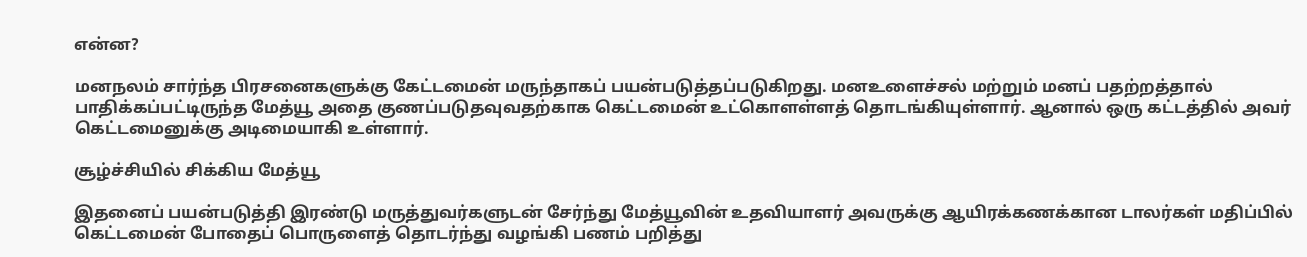என்ன?

மனநலம் சார்ந்த பிரசனைகளுக்கு கேட்டமைன் மருந்தாகப் பயன்படுத்தப்படுகிறது. மனஉளைச்சல் மற்றும் மனப் பதற்றத்தால் பாதிக்கப்பட்டிருந்த மேத்யூ அதை குணப்படுதவுவதற்காக கெட்டமைன் உட்கொளள்ளத் தொடங்கியுள்ளார். ஆனால் ஒரு கட்டத்தில் அவர் கெட்டமைனுக்கு அடிமையாகி உள்ளார்.

சூழ்ச்சியில் சிக்கிய மேத்யூ

இதனைப் பயன்படுத்தி இரண்டு மருத்துவர்களுடன் சேர்ந்து மேத்யூவின் உதவியாளர் அவருக்கு ஆயிரக்கணக்கான டாலர்கள் மதிப்பில் கெட்டமைன் போதைப் பொருளைத் தொடர்ந்து வழங்கி பணம் பறித்து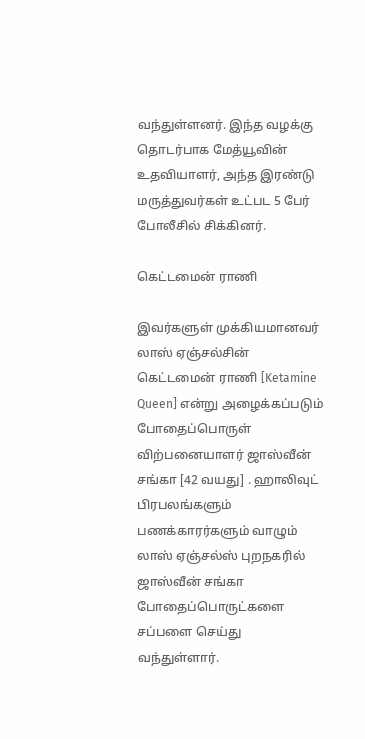வந்துள்ளனர். இந்த வழக்கு தொடர்பாக மேத்யூவின் உதவியாளர், அந்த இரண்டு மருத்துவர்கள் உட்பட 5 பேர் போலீசில் சிக்கினர்.

கெட்டமைன் ராணி

இவர்களுள் முக்கியமானவர் லாஸ் ஏஞ்சல்சின் கெட்டமைன் ராணி [Ketamine Queen] என்று அழைக்கப்படும் போதைப்பொருள் விற்பனையாளர் ஜாஸ்வீன் சங்கா [42 வயது] . ஹாலிவுட் பிரபலங்களும் பணக்காரர்களும் வாழும் லாஸ் ஏஞ்சல்ஸ் புறநகரில் ஜாஸ்வீன் சங்கா போதைப்பொருட்களை சப்பளை செய்து வந்துள்ளார்.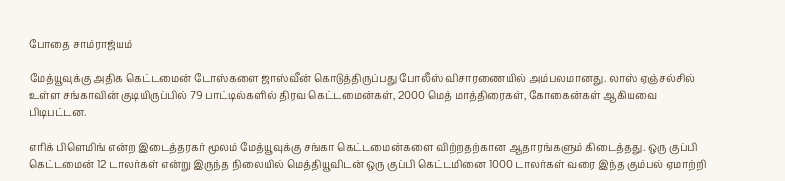போதை சாம்ராஜ்யம்

மேத்யூவுக்கு அதிக கெட்டமைன் டோஸ்களை ஜாஸ்வீன் கொடுத்திருப்பது போலீஸ் விசாரணையில் அம்பலமானது. லாஸ் ஏஞ்சல்சில் உள்ள சங்காவின் குடியிருப்பில் 79 பாட்டில்களில் திரவ கெட்டமைன்கள், 2000 மெத் மாத்திரைகள், கோகைன்கள் ஆகியவை பிடிபட்டன.

எரிக் பிளெமிங் என்ற இடைத்தரகர் மூலம் மேத்யூவுக்கு சங்கா கெட்டமைன்களை விற்றதற்கான ஆதாரங்களும் கிடைத்தது. ஒரு குப்பி கெட்டமைன் 12 டாலர்கள் என்று இருந்த நிலையில் மெத்தியூவிடன் ஒரு குப்பி கெட்டமினை 1000 டாலர்கள் வரை இந்த கும்பல் ஏமாற்றி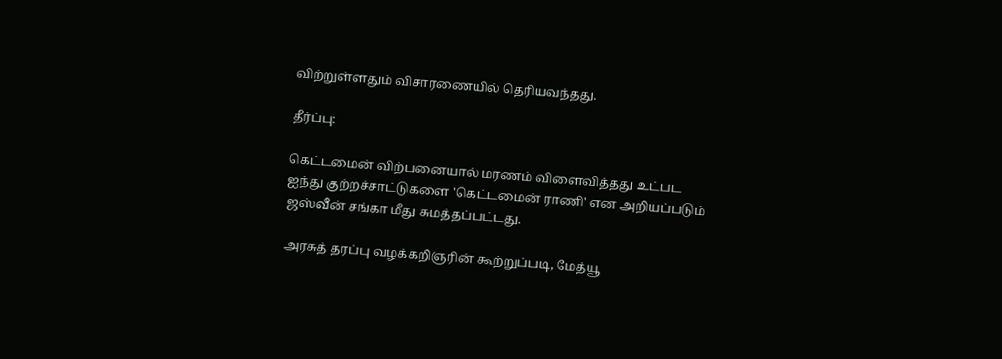விற்றுள்ளதும் விசாரணையில் தெரியவந்தது.

தீர்ப்பு:

கெட்டமைன் விற்பனையால் மரணம் விளைவித்தது உட்பட ஐந்து குற்றச்சாட்டுகளை 'கெட்டமைன் ராணி' என அறியப்படும் ஜஸ்வீன் சங்கா மீது சுமத்தப்பட்டது.

அரசுத் தரப்பு வழக்கறிஞரின் கூற்றுப்படி, மேத்யூ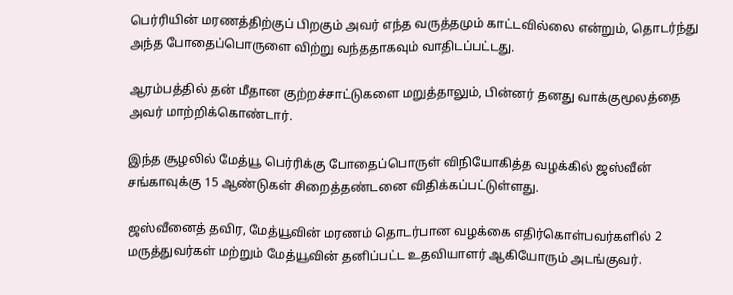பெர்ரியின் மரணத்திற்குப் பிறகும் அவர் எந்த வருத்தமும் காட்டவில்லை என்றும், தொடர்ந்து அந்த போதைப்பொருளை விற்று வந்ததாகவும் வாதிடப்பட்டது.

ஆரம்பத்தில் தன் மீதான குற்றச்சாட்டுகளை மறுத்தாலும், பின்னர் தனது வாக்குமூலத்தை அவர் மாற்றிக்கொண்டார்.

இந்த சூழலில் மேத்யூ பெர்ரிக்கு போதைப்பொருள் விநியோகித்த வழக்கில் ஜஸ்வீன் சங்காவுக்கு 15 ஆண்டுகள் சிறைத்தண்டனை விதிக்கப்பட்டுள்ளது.

ஜஸ்வீனைத் தவிர, மேத்யூவின் மரணம் தொடர்பான வழக்கை எதிர்கொள்பவர்களில் 2 மருத்துவர்கள் மற்றும் மேத்யூவின் தனிப்பட்ட உதவியாளர் ஆகியோரும் அடங்குவர்.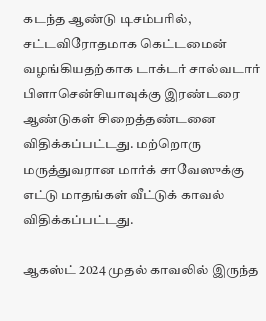கடந்த ஆண்டு டிசம்பரில், சட்டவிரோதமாக கெட்டமைன் வழங்கியதற்காக டாக்டர் சால்வடார் பிளாசென்சியாவுக்கு இரண்டரை ஆண்டுகள் சிறைத்தண்டனை விதிக்கப்பட்டது. மற்றொரு மருத்துவரான மார்க் சாவேஸுக்கு எட்டு மாதங்கள் வீட்டுக் காவல் விதிக்கப்பட்டது.

ஆகஸ்ட் 2024 முதல் காவலில் இருந்த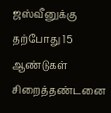ஜஸ்வீனுக்கு தற்போது 15 ஆண்டுகள் சிறைத்தண்டனை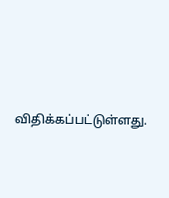விதிக்கப்பட்டுள்ளது.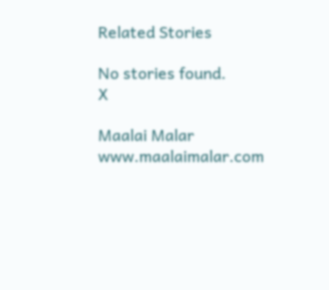Related Stories

No stories found.
X

Maalai Malar
www.maalaimalar.com